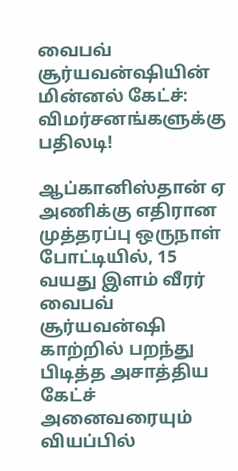வைபவ் சூர்யவன்ஷியின் மின்னல் கேட்ச்: விமர்சனங்களுக்கு பதிலடி!

ஆப்கானிஸ்தான் ஏ அணிக்கு எதிரான முத்தரப்பு ஒருநாள் போட்டியில், 15 வயது இளம் வீரர் வைபவ் சூர்யவன்ஷி காற்றில் பறந்து பிடித்த அசாத்திய கேட்ச் அனைவரையும் வியப்பில்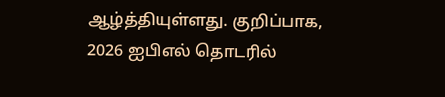ஆழ்த்தியுள்ளது. குறிப்பாக, 2026 ஐபிஎல் தொடரில்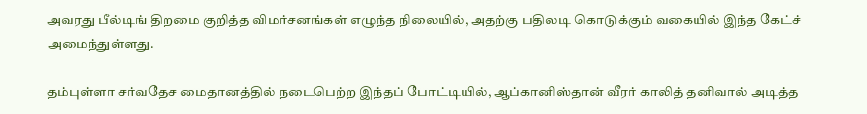அவரது பீல்டிங் திறமை குறித்த விமர்சனங்கள் எழுந்த நிலையில், அதற்கு பதிலடி கொடுக்கும் வகையில் இந்த கேட்ச் அமைந்துள்ளது.

தம்புள்ளா சர்வதேச மைதானத்தில் நடைபெற்ற இந்தப் போட்டியில், ஆப்கானிஸ்தான் வீரர் காலித் தனிவால் அடித்த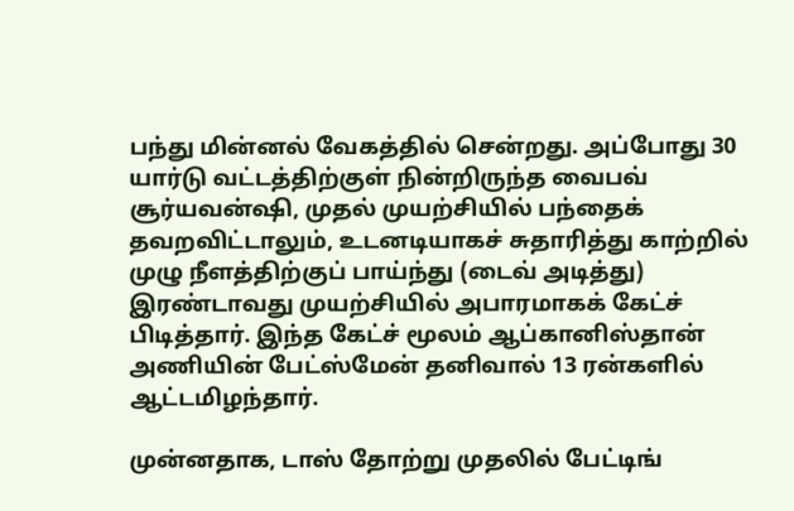பந்து மின்னல் வேகத்தில் சென்றது. அப்போது 30 யார்டு வட்டத்திற்குள் நின்றிருந்த வைபவ் சூர்யவன்ஷி, முதல் முயற்சியில் பந்தைக் தவறவிட்டாலும், உடனடியாகச் சுதாரித்து காற்றில் முழு நீளத்திற்குப் பாய்ந்து (டைவ் அடித்து) இரண்டாவது முயற்சியில் அபாரமாகக் கேட்ச் பிடித்தார். இந்த கேட்ச் மூலம் ஆப்கானிஸ்தான் அணியின் பேட்ஸ்மேன் தனிவால் 13 ரன்களில் ஆட்டமிழந்தார்.

முன்னதாக, டாஸ் தோற்று முதலில் பேட்டிங்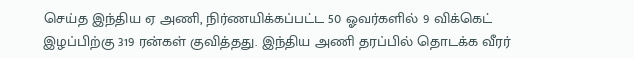செய்த இந்திய ஏ அணி, நிர்ணயிக்கப்பட்ட 50 ஓவர்களில் 9 விக்கெட் இழப்பிற்கு 319 ரன்கள் குவித்தது. இந்திய அணி தரப்பில் தொடக்க வீரர்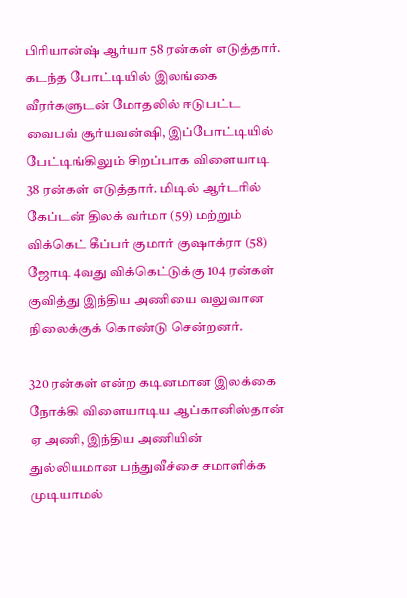பிரியான்ஷ் ஆர்யா 58 ரன்கள் எடுத்தார். கடந்த போட்டியில் இலங்கை வீரர்களுடன் மோதலில் ஈடுபட்ட வைபவ் சூர்யவன்ஷி, இப்போட்டியில் பேட்டிங்கிலும் சிறப்பாக விளையாடி 38 ரன்கள் எடுத்தார். மிடில் ஆர்டரில் கேப்டன் திலக் வர்மா (59) மற்றும் விக்கெட் கீப்பர் குமார் குஷாக்ரா (58) ஜோடி 4வது விக்கெட்டுக்கு 104 ரன்கள் குவித்து இந்திய அணியை வலுவான நிலைக்குக் கொண்டு சென்றனர்.

320 ரன்கள் என்ற கடினமான இலக்கை நோக்கி விளையாடிய ஆப்கானிஸ்தான் ஏ அணி, இந்திய அணியின் துல்லியமான பந்துவீச்சை சமாளிக்க முடியாமல்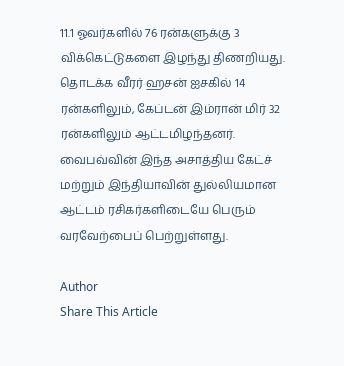11.1 ஓவர்களில் 76 ரன்களுக்கு 3 விக்கெட்டுகளை இழந்து திணறியது. தொடக்க வீரர் ஹசன் ஐசகில் 14 ரன்களிலும், கேப்டன் இம்ரான் மிர் 32 ரன்களிலும் ஆட்டமிழந்தனர். வைபவ்வின் இந்த அசாத்திய கேட்ச் மற்றும் இந்தியாவின் துல்லியமான ஆட்டம் ரசிகர்களிடையே பெரும் வரவேற்பைப் பெற்றுள்ளது.

Author
Share This Article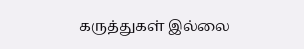கருத்துகள் இல்லை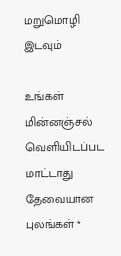மறுமொழி இடவும்

உங்கள் மின்னஞ்சல் வெளியிடப்பட மாட்டாது தேவையான புலங்கள் *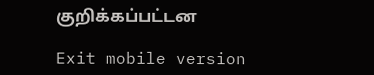குறிக்கப்பட்டன

Exit mobile version